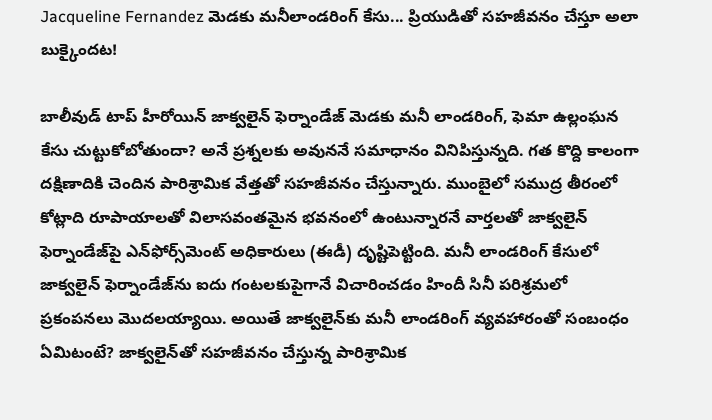Jacqueline Fernandez మెడకు మనీలాండరింగ్ కేసు... ప్రియుడితో సహజీవనం చేస్తూ అలా బుక్కైందట!

బాలీవుడ్ టాప్ హీరోయిన్ జాక్వలైన్ ఫెర్నాండేజ్‌ మెడకు మనీ లాండరింగ్, ఫెమా ఉల్లంఘన కేసు చుట్టుకోబోతుందా? అనే ప్రశ్నలకు అవుననే సమాధానం వినిపిస్తున్నది. గత కొద్ది కాలంగా దక్షిణాదికి చెందిన పారిశ్రామిక వేత్తతో సహజీవనం చేస్తున్నారు. ముంబైలో సముద్ర తీరంలో కోట్లాది రూపాయాలతో విలాసవంతమైన భవనంలో ఉంటున్నారనే వార్తలతో జాక్వలైన్ ఫెర్నాండేజ్‌పై ఎన్‌ఫోర్స్‌మెంట్ అధికారులు (ఈడీ) దృష్టిపెట్టింది. మనీ లాండరింగ్ కేసులో జాక్వలైన్‌ ఫెర్నాండేజ్‌ను ఐదు గంటలకుపైగానే విచారించడం హిందీ సినీ పరిశ్రమలో ప్రకంపనలు మొదలయ్యాయి. అయితే జాక్వలైన్‌కు మనీ లాండరింగ్ వ్యవహారంతో సంబంధం ఏమిటంటే? జాక్వలైన్‌తో సహజీవనం చేస్తున్న పారిశ్రామిక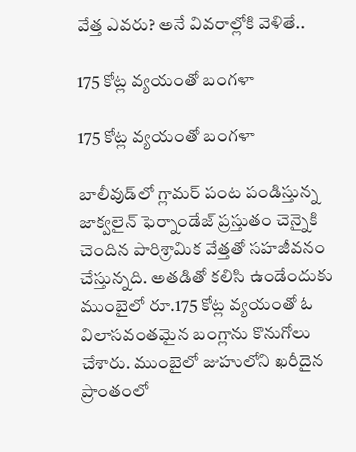వేత్త ఎవరు? అనే వివరాల్లోకి వెళితే..

175 కోట్ల వ్యయంతో బంగళా

175 కోట్ల వ్యయంతో బంగళా

బాలీవుడ్‌లో గ్లామర్ పంట పండిస్తున్న జాక్వలైన్ ఫెర్నాండేజ్ ప్రస్తుతం చెన్నైకి చెందిన పారిశ్రామిక వేత్తతో సహజీవనం చేస్తున్నది. అతడితో కలిసి ఉండేందుకు ముంబైలో రూ.175 కోట్ల వ్యయంతో ఓ విలాసవంతమైన బంగ్లాను కొనుగోలు చేశారు. ముంబైలో జుహులోని ఖరీదైన ప్రాంతంలో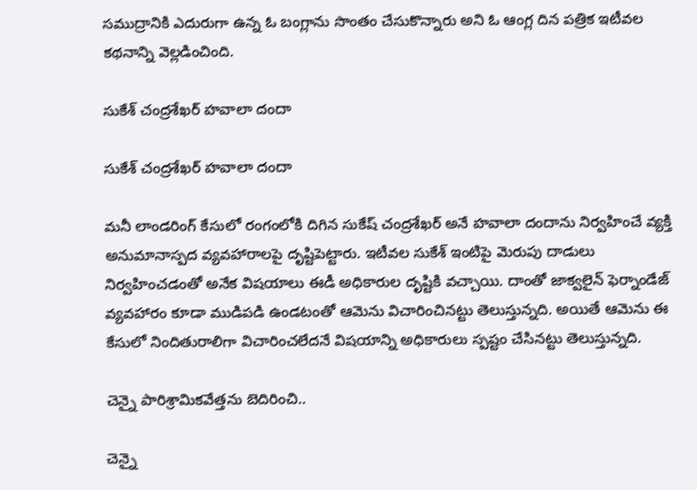సముద్రానికి ఎదురుగా ఉన్న ఓ బంగ్లాను సొంతం చేసుకొన్నారు అని ఓ ఆంగ్ల దిన పత్రిక ఇటీవల కథనాన్ని వెల్లడించింది.

సుకేశ్ చంద్రశేఖర్ హవాలా దందా

సుకేశ్ చంద్రశేఖర్ హవాలా దందా

మనీ లాండరింగ్ కేసులో రంగంలోకి దిగిన సుకేష్ చంద్రశేఖర్ అనే హవాలా దందాను నిర్వహించే వ్యక్తి అనుమానాస్పద వ్యవహారాలపై దృష్టిపెట్టారు. ఇటీవల సుకేశ్ ఇంటిపై మెరుపు దాడులు నిర్వహించడంతో అనేక విషయాలు ఈడీ అధికారుల దృష్టికి వచ్చాయి. దాంతో జాక్వలైన్ ఫెర్నాండేజ్ వ్యవహారం కూడా ముడిపడి ఉండటంతో ఆమెను విచారించినట్టు తెలుస్తున్నది. అయితే ఆమెను ఈ కేసులో నిందితురాలిగా విచారించలేదనే విషయాన్ని అధికారులు స్పష్టం చేసినట్టు తెలుస్తున్నది.

చెన్నై పారిశ్రామికవేత్తను బెదిరించి..

చెన్నై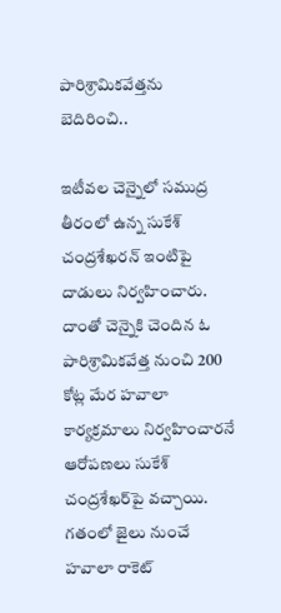పారిశ్రామికవేత్తను బెదిరించి..

ఇటీవల చెన్నైలో సముద్ర తీరంలో ఉన్న సుకేశ్ చంద్రశేఖరన్‌ ఇంటిపై దాడులు నిర్వహించారు. దాంతో చెన్నైకి చెందిన ఓ పారిశ్రామికవేత్త నుంచి 200 కోట్ల మేర హవాలా కార్యక్రమాలు నిర్వహించారనే ఆరోపణలు సుకేశ్ చంద్రశేఖర్‌పై వచ్చాయి. గతంలో జైలు నుంచే హవాలా రాకెట్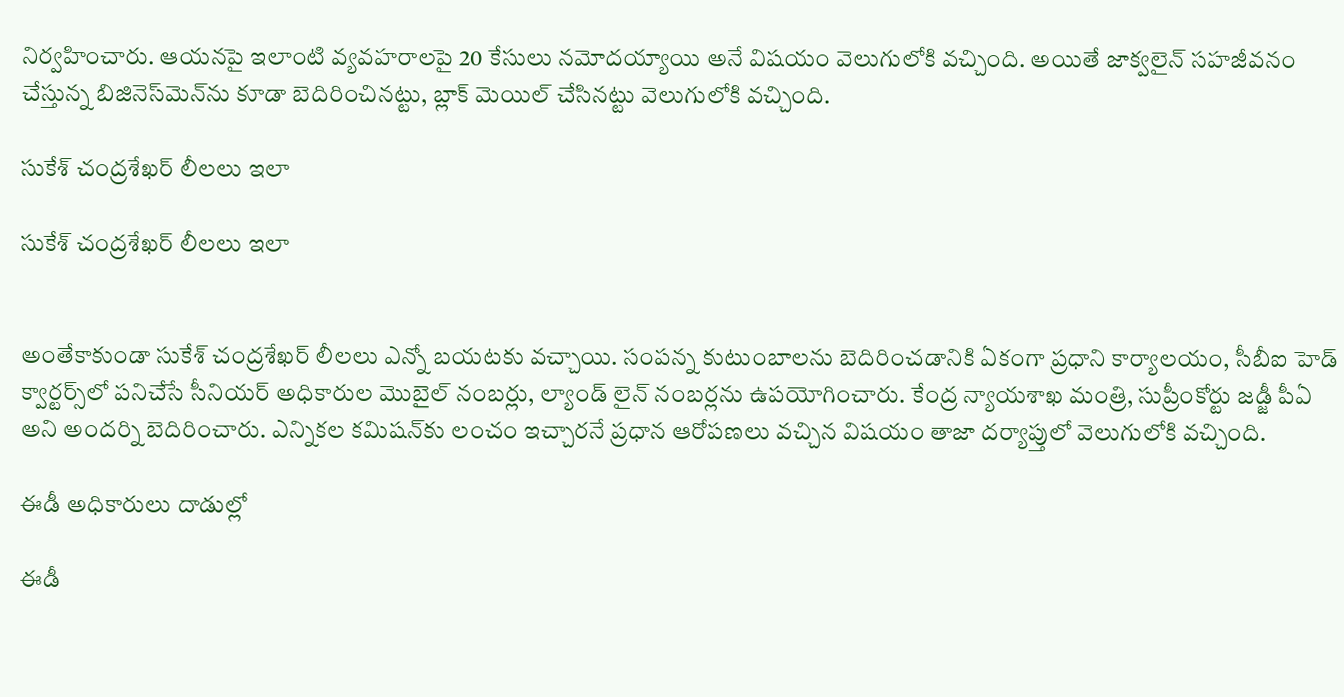నిర్వహించారు. ఆయనపై ఇలాంటి వ్యవహరాలపై 20 కేసులు నమోదయ్యాయి అనే విషయం వెలుగులోకి వచ్చింది. అయితే జాక్వలైన్ సహజీవనం చేస్తున్న బిజినెస్‌మెన్‌ను కూడా బెదిరించినట్టు, బ్లాక్ మెయిల్ చేసినట్టు వెలుగులోకి వచ్చింది.

సుకేశ్ చంద్రశేఖర్ లీలలు ఇలా

సుకేశ్ చంద్రశేఖర్ లీలలు ఇలా


అంతేకాకుండా సుకేశ్ చంద్రశేఖర్ లీలలు ఎన్నో బయటకు వచ్చాయి. సంపన్న కుటుంబాలను బెదిరించడానికి ఏకంగా ప్రధాని కార్యాలయం, సీబీఐ హెడ్ క్వార్టర్స్‌లో పనిచేసే సీనియర్ అధికారుల మొబైల్ నంబర్లు, ల్యాండ్ లైన్ నంబర్లను ఉపయోగించారు. కేంద్ర న్యాయశాఖ మంత్రి, సుప్రీంకోర్టు జడ్జీ పీఏ అని అందర్ని బెదిరించారు. ఎన్నికల కమిషన్‌కు లంచం ఇచ్చారనే ప్రధాన ఆరోపణలు వచ్చిన విషయం తాజా దర్యాప్తులో వెలుగులోకి వచ్చింది.

ఈడీ అధికారులు దాడుల్లో

ఈడీ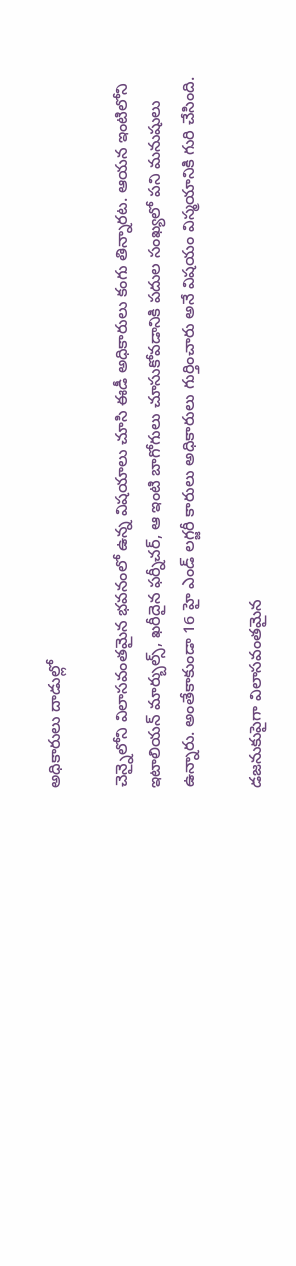అధికారులు దాడుల్లో

చెన్నైలోని విలాసవంతమైన భవనంలో ఉన్న విషయాలు చూసి ఈడీ అధికారులు కంగు తిన్నారట. ఆయన ఇంటిలోని ఇటాలియన్ మార్బుల్స్, ఖరీదైన ఫర్నీచర్, ఆ ఇంటి బాగోగులు చూసుకోవడానికి పదుల సంఖ్యలో పని మనుషులు ఉన్నారు. అంతేకాకుండా 16 హై ఎండ్ లగ్జరీ కారులు అధికారులు గుర్తించారు అనే విషయం విస్మయానికి గురి చేసింది.

డజనుకుపైగా విలాసవంతమైన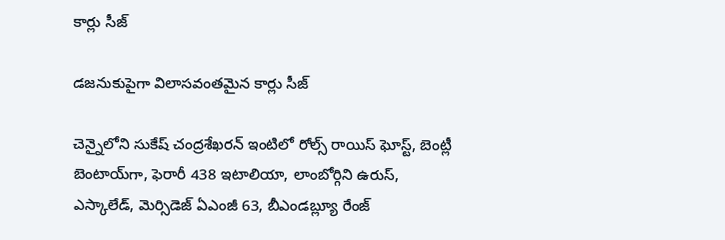కార్లు సీజ్

డజనుకుపైగా విలాసవంతమైన కార్లు సీజ్

చెన్నైలోని సుకేష్ చంద్రశేఖరన్ ఇంటిలో రోల్స్ రాయిస్ ఘోస్ట్, బెంట్లీ బెంటాయ్‌గా, ఫెరారీ 438 ఇటాలియా, లాంబోర్గిని ఉరుస్, ఎస్కాలేడ్, మెర్సిడెజ్ ఏఎంజీ 63, బీఎండబ్ల్యూ రేంజ్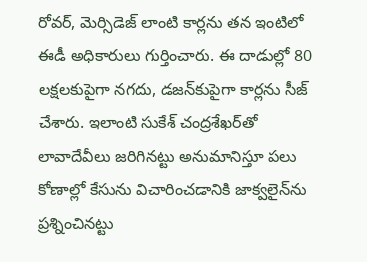రోవర్, మెర్సిడెజ్ లాంటి కార్లను తన ఇంటిలో ఈడీ అధికారులు గుర్తించారు. ఈ దాడుల్లో 80 లక్షలకుపైగా నగదు, డజన్‌కుపైగా కార్లను సీజ్ చేశారు. ఇలాంటి సుకేశ్ చంద్రశేఖర్‌తో లావాదేవీలు జరిగినట్టు అనుమానిస్తూ పలు కోణాల్లో కేసును విచారించడానికి జాక్వలైన్‌ను ప్రశ్నించినట్టు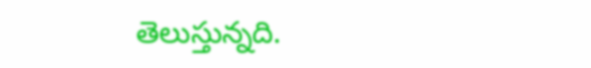తెలుస్తున్నది.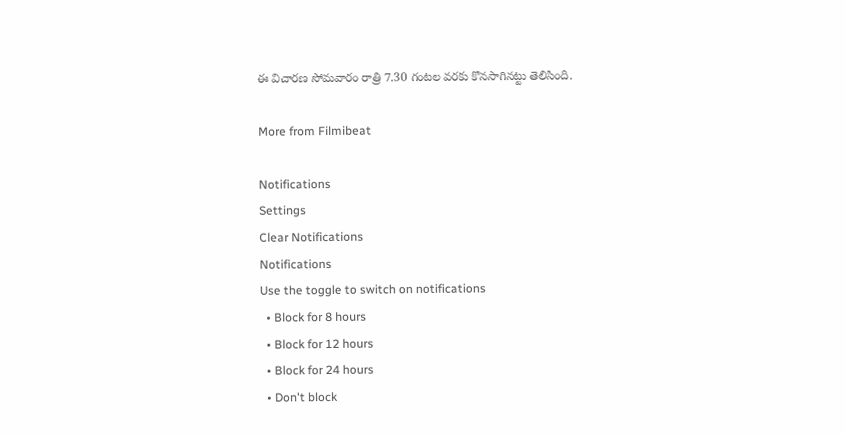ఈ విచారణ సోమవారం రాత్రి 7.30 గంటల వరకు కొనసాగినట్టు తెలిసింది.

More from Filmibeat

Notifications
Settings
Clear Notifications
Notifications
Use the toggle to switch on notifications
  • Block for 8 hours
  • Block for 12 hours
  • Block for 24 hours
  • Don't block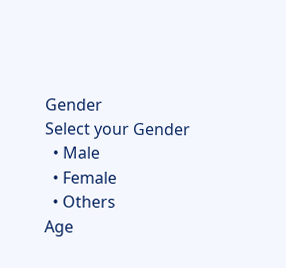Gender
Select your Gender
  • Male
  • Female
  • Others
Age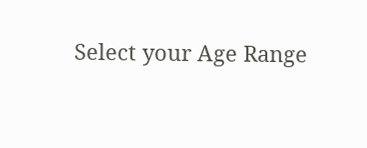Select your Age Range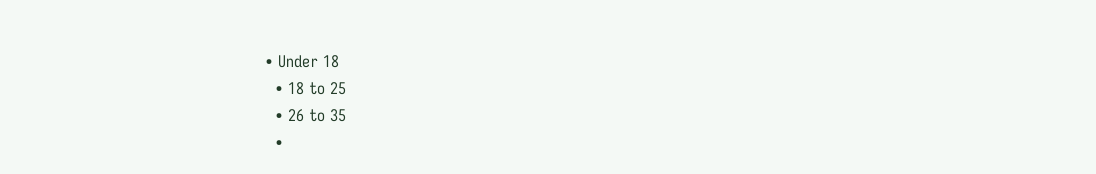• Under 18
  • 18 to 25
  • 26 to 35
  •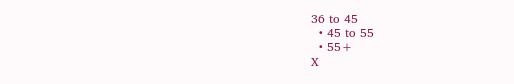36 to 45
  • 45 to 55
  • 55+
X